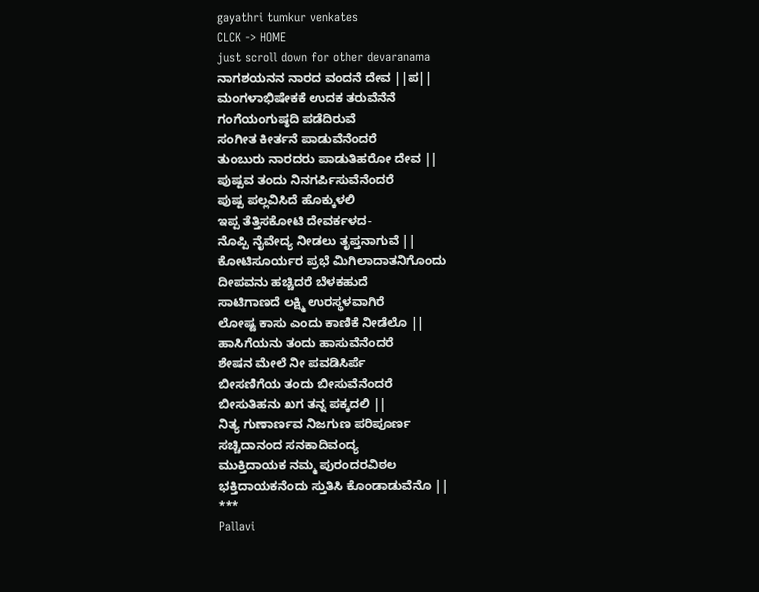gayathri tumkur venkates
CLCK -> HOME
just scroll down for other devaranama
ನಾಗಶಯನನ ನಾರದ ವಂದನೆ ದೇವ ||ಪ||
ಮಂಗಳಾಭಿಷೇಕಕೆ ಉದಕ ತರುವೆನೆನೆ
ಗಂಗೆಯಂಗುಷ್ಠದಿ ಪಡೆದಿರುವೆ
ಸಂಗೀತ ಕೀರ್ತನೆ ಪಾಡುವೆನೆಂದರೆ
ತುಂಬುರು ನಾರದರು ಪಾಡುತಿಹರೋ ದೇವ ||
ಪುಷ್ಪವ ತಂದು ನಿನಗರ್ಪಿಸುವೆನೆಂದರೆ
ಪುಷ್ಪ ಪಲ್ಲವಿಸಿದೆ ಹೊಕ್ಕುಳಲಿ
ಇಪ್ಪ ತೆತ್ತಿಸಕೋಟಿ ದೇವರ್ಕಳದ-
ನೊಪ್ಪಿ ನೈವೇದ್ಯ ನೀಡಲು ತೃಪ್ತನಾಗುವೆ ||
ಕೋಟಿಸೂರ್ಯರ ಪ್ರಭೆ ಮಿಗಿಲಾದಾತನಿಗೊಂದು
ದೀಪವನು ಹಚ್ಚಿದರೆ ಬೆಳಕಹುದೆ
ಸಾಟಿಗಾಣದೆ ಲಕ್ಷ್ಮಿ ಉರಸ್ಥಳವಾಗಿರೆ
ಲೋಷ್ಟ ಕಾಸು ಎಂದು ಕಾಣಿಕೆ ನೀಡೆಲೊ ||
ಹಾಸಿಗೆಯನು ತಂದು ಹಾಸುವೆನೆಂದರೆ
ಶೇಷನ ಮೇಲೆ ನೀ ಪವಡಿಸಿರ್ಪೆ
ಬೀಸಣಿಗೆಯ ತಂದು ಬೀಸುವೆನೆಂದರೆ
ಬೀಸುತಿಹನು ಖಗ ತನ್ನ ಪಕ್ಕದಲಿ ||
ನಿತ್ಯ ಗುಣಾರ್ಣವ ನಿಜಗುಣ ಪರಿಪೂರ್ಣ
ಸಚ್ಚಿದಾನಂದ ಸನಕಾದಿವಂದ್ಯ
ಮುಕ್ತಿದಾಯಕ ನಮ್ಮ ಪುರಂದರವಿಠಲ
ಭಕ್ತಿದಾಯಕನೆಂದು ಸ್ತುತಿಸಿ ಕೊಂಡಾಡುವೆನೊ ||
***
Pallavi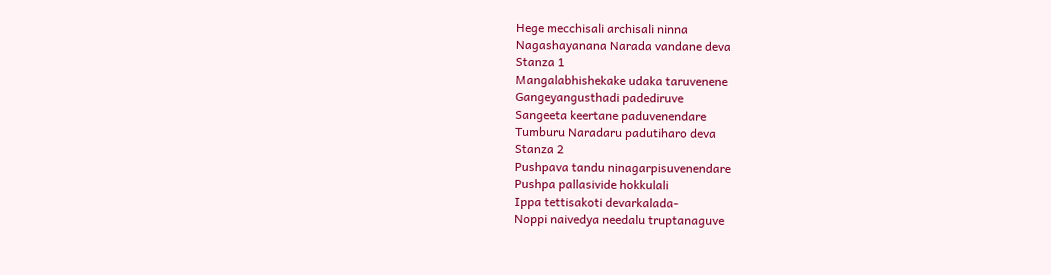Hege mecchisali archisali ninna
Nagashayanana Narada vandane deva
Stanza 1
Mangalabhishekake udaka taruvenene
Gangeyangusthadi padediruve
Sangeeta keertane paduvenendare
Tumburu Naradaru padutiharo deva
Stanza 2
Pushpava tandu ninagarpisuvenendare
Pushpa pallasivide hokkulali
Ippa tettisakoti devarkalada-
Noppi naivedya needalu truptanaguve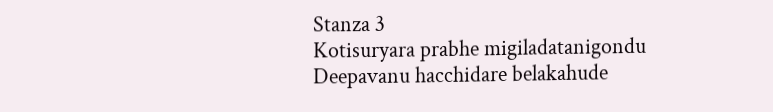Stanza 3
Kotisuryara prabhe migiladatanigondu
Deepavanu hacchidare belakahude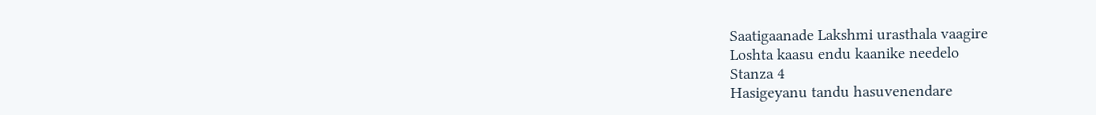Saatigaanade Lakshmi urasthala vaagire
Loshta kaasu endu kaanike needelo
Stanza 4
Hasigeyanu tandu hasuvenendare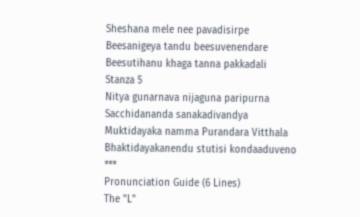Sheshana mele nee pavadisirpe
Beesanigeya tandu beesuvenendare
Beesutihanu khaga tanna pakkadali
Stanza 5
Nitya gunarnava nijaguna paripurna
Sacchidananda sanakadivandya
Muktidayaka namma Purandara Vitthala
Bhaktidayakanendu stutisi kondaaduveno
***
Pronunciation Guide (6 Lines)
The "L"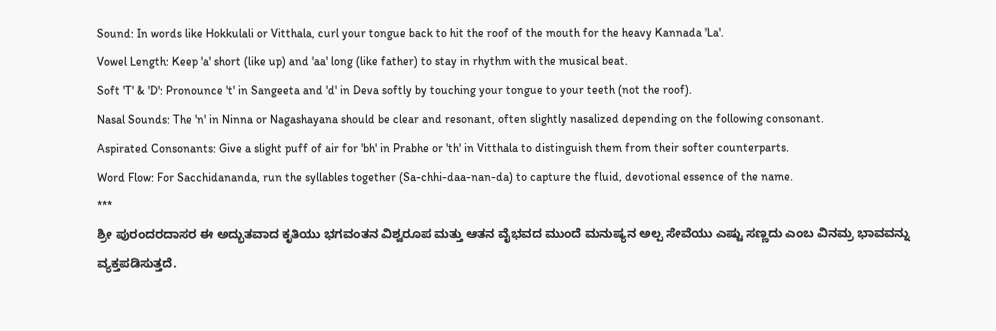Sound: In words like Hokkulali or Vitthala, curl your tongue back to hit the roof of the mouth for the heavy Kannada 'La'.
Vowel Length: Keep 'a' short (like up) and 'aa' long (like father) to stay in rhythm with the musical beat.
Soft 'T' & 'D': Pronounce 't' in Sangeeta and 'd' in Deva softly by touching your tongue to your teeth (not the roof).
Nasal Sounds: The 'n' in Ninna or Nagashayana should be clear and resonant, often slightly nasalized depending on the following consonant.
Aspirated Consonants: Give a slight puff of air for 'bh' in Prabhe or 'th' in Vitthala to distinguish them from their softer counterparts.
Word Flow: For Sacchidananda, run the syllables together (Sa-chhi-daa-nan-da) to capture the fluid, devotional essence of the name.
***
ಶ್ರೀ ಪುರಂದರದಾಸರ ಈ ಅದ್ಭುತವಾದ ಕೃತಿಯು ಭಗವಂತನ ವಿಶ್ವರೂಪ ಮತ್ತು ಆತನ ವೈಭವದ ಮುಂದೆ ಮನುಷ್ಯನ ಅಲ್ಪ ಸೇವೆಯು ಎಷ್ಟು ಸಣ್ಣದು ಎಂಬ ವಿನಮ್ರ ಭಾವವನ್ನು ವ್ಯಕ್ತಪಡಿಸುತ್ತದೆ.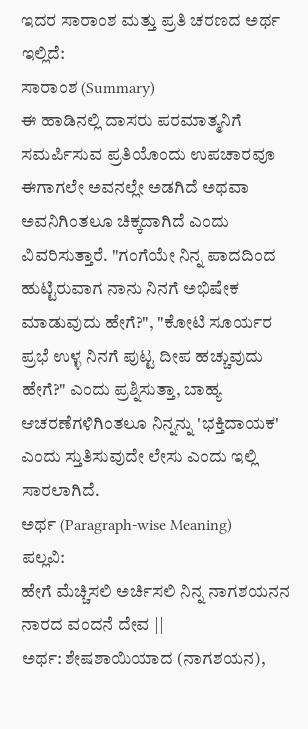ಇದರ ಸಾರಾಂಶ ಮತ್ತು ಪ್ರತಿ ಚರಣದ ಅರ್ಥ ಇಲ್ಲಿದೆ:
ಸಾರಾಂಶ (Summary)
ಈ ಹಾಡಿನಲ್ಲಿ ದಾಸರು ಪರಮಾತ್ಮನಿಗೆ ಸಮರ್ಪಿಸುವ ಪ್ರತಿಯೊಂದು ಉಪಚಾರವೂ ಈಗಾಗಲೇ ಅವನಲ್ಲೇ ಅಡಗಿದೆ ಅಥವಾ ಅವನಿಗಿಂತಲೂ ಚಿಕ್ಕದಾಗಿದೆ ಎಂದು ವಿವರಿಸುತ್ತಾರೆ. "ಗಂಗೆಯೇ ನಿನ್ನ ಪಾದದಿಂದ ಹುಟ್ಟಿರುವಾಗ ನಾನು ನಿನಗೆ ಅಭಿಷೇಕ ಮಾಡುವುದು ಹೇಗೆ?", "ಕೋಟಿ ಸೂರ್ಯರ ಪ್ರಭೆ ಉಳ್ಳ ನಿನಗೆ ಪುಟ್ಟ ದೀಪ ಹಚ್ಚುವುದು ಹೇಗೆ?" ಎಂದು ಪ್ರಶ್ನಿಸುತ್ತಾ, ಬಾಹ್ಯ ಆಚರಣೆಗಳಿಗಿಂತಲೂ ನಿನ್ನನ್ನು 'ಭಕ್ತಿದಾಯಕ' ಎಂದು ಸ್ತುತಿಸುವುದೇ ಲೇಸು ಎಂದು ಇಲ್ಲಿ ಸಾರಲಾಗಿದೆ.
ಅರ್ಥ (Paragraph-wise Meaning)
ಪಲ್ಲವಿ:
ಹೇಗೆ ಮೆಚ್ಚಿಸಲಿ ಅರ್ಚಿಸಲಿ ನಿನ್ನ ನಾಗಶಯನನ ನಾರದ ವಂದನೆ ದೇವ ||
ಅರ್ಥ: ಶೇಷಶಾಯಿಯಾದ (ನಾಗಶಯನ),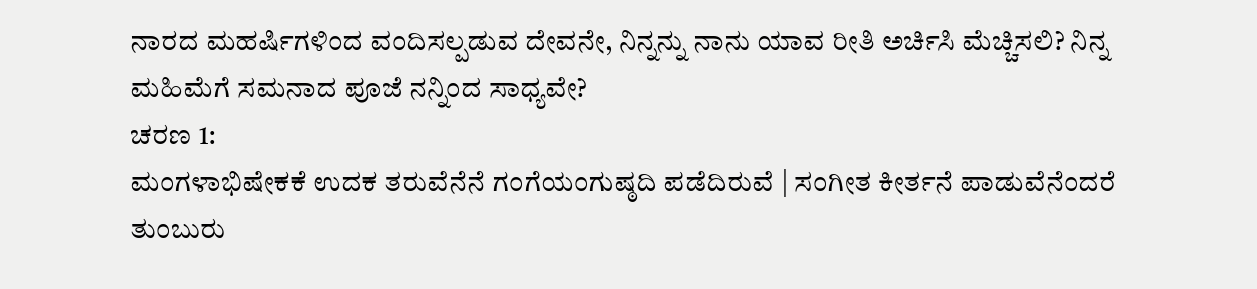ನಾರದ ಮಹರ್ಷಿಗಳಿಂದ ವಂದಿಸಲ್ಪಡುವ ದೇವನೇ, ನಿನ್ನನ್ನು ನಾನು ಯಾವ ರೀತಿ ಅರ್ಚಿಸಿ ಮೆಚ್ಚಿಸಲಿ? ನಿನ್ನ ಮಹಿಮೆಗೆ ಸಮನಾದ ಪೂಜೆ ನನ್ನಿಂದ ಸಾಧ್ಯವೇ?
ಚರಣ 1:
ಮಂಗಳಾಭಿಷೇಕಕೆ ಉದಕ ತರುವೆನೆನೆ ಗಂಗೆಯಂಗುಷ್ಠದಿ ಪಡೆದಿರುವೆ | ಸಂಗೀತ ಕೀರ್ತನೆ ಪಾಡುವೆನೆಂದರೆ ತುಂಬುರು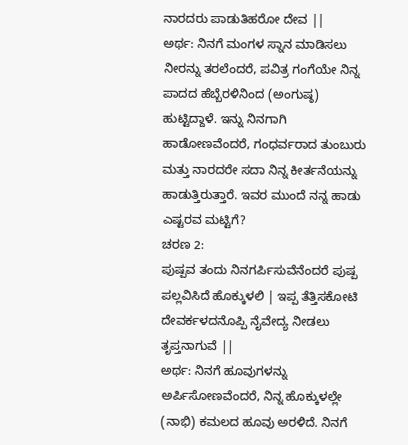ನಾರದರು ಪಾಡುತಿಹರೋ ದೇವ ||
ಅರ್ಥ: ನಿನಗೆ ಮಂಗಳ ಸ್ನಾನ ಮಾಡಿಸಲು ನೀರನ್ನು ತರಲೆಂದರೆ, ಪವಿತ್ರ ಗಂಗೆಯೇ ನಿನ್ನ ಪಾದದ ಹೆಬ್ಬೆರಳಿನಿಂದ (ಅಂಗುಷ್ಠ) ಹುಟ್ಟಿದ್ದಾಳೆ. ಇನ್ನು ನಿನಗಾಗಿ ಹಾಡೋಣವೆಂದರೆ, ಗಂಧರ್ವರಾದ ತುಂಬುರು ಮತ್ತು ನಾರದರೇ ಸದಾ ನಿನ್ನ ಕೀರ್ತನೆಯನ್ನು ಹಾಡುತ್ತಿರುತ್ತಾರೆ. ಇವರ ಮುಂದೆ ನನ್ನ ಹಾಡು ಎಷ್ಟರವ ಮಟ್ಟಿಗೆ?
ಚರಣ 2:
ಪುಷ್ಪವ ತಂದು ನಿನಗರ್ಪಿಸುವೆನೆಂದರೆ ಪುಷ್ಪ ಪಲ್ಲವಿಸಿದೆ ಹೊಕ್ಕುಳಲಿ | ಇಪ್ಪ ತೆತ್ತಿಸಕೋಟಿ ದೇವರ್ಕಳದನೊಪ್ಪಿ ನೈವೇದ್ಯ ನೀಡಲು ತೃಪ್ತನಾಗುವೆ ||
ಅರ್ಥ: ನಿನಗೆ ಹೂವುಗಳನ್ನು ಅರ್ಪಿಸೋಣವೆಂದರೆ, ನಿನ್ನ ಹೊಕ್ಕುಳಲ್ಲೇ (ನಾಭಿ) ಕಮಲದ ಹೂವು ಅರಳಿದೆ. ನಿನಗೆ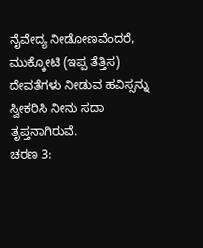ನೈವೇದ್ಯ ನೀಡೋಣವೆಂದರೆ, ಮುಕ್ಕೋಟಿ (ಇಪ್ಪ ತೆತ್ತಿಸ) ದೇವತೆಗಳು ನೀಡುವ ಹವಿಸ್ಸನ್ನು ಸ್ವೀಕರಿಸಿ ನೀನು ಸದಾ ತೃಪ್ತನಾಗಿರುವೆ.
ಚರಣ 3: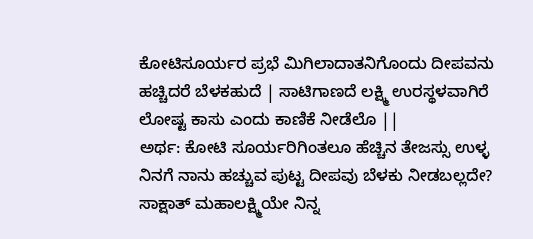ಕೋಟಿಸೂರ್ಯರ ಪ್ರಭೆ ಮಿಗಿಲಾದಾತನಿಗೊಂದು ದೀಪವನು ಹಚ್ಚಿದರೆ ಬೆಳಕಹುದೆ | ಸಾಟಿಗಾಣದೆ ಲಕ್ಷ್ಮಿ ಉರಸ್ಥಳವಾಗಿರೆ ಲೋಷ್ಟ ಕಾಸು ಎಂದು ಕಾಣಿಕೆ ನೀಡೆಲೊ ||
ಅರ್ಥ: ಕೋಟಿ ಸೂರ್ಯರಿಗಿಂತಲೂ ಹೆಚ್ಚಿನ ತೇಜಸ್ಸು ಉಳ್ಳ ನಿನಗೆ ನಾನು ಹಚ್ಚುವ ಪುಟ್ಟ ದೀಪವು ಬೆಳಕು ನೀಡಬಲ್ಲದೇ? ಸಾಕ್ಷಾತ್ ಮಹಾಲಕ್ಷ್ಮಿಯೇ ನಿನ್ನ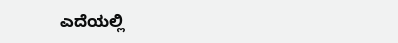ಎದೆಯಲ್ಲಿ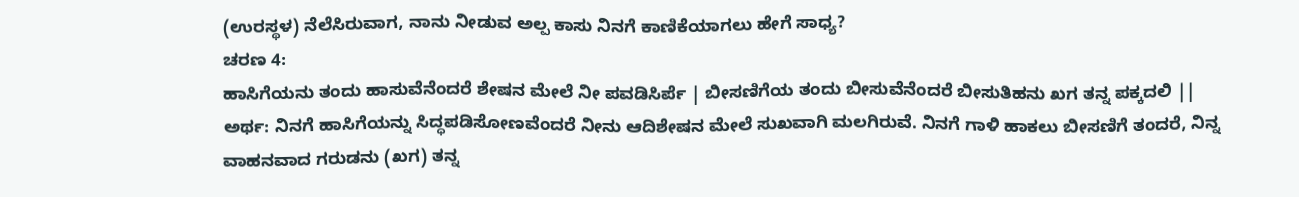(ಉರಸ್ಥಳ) ನೆಲೆಸಿರುವಾಗ, ನಾನು ನೀಡುವ ಅಲ್ಪ ಕಾಸು ನಿನಗೆ ಕಾಣಿಕೆಯಾಗಲು ಹೇಗೆ ಸಾಧ್ಯ?
ಚರಣ 4:
ಹಾಸಿಗೆಯನು ತಂದು ಹಾಸುವೆನೆಂದರೆ ಶೇಷನ ಮೇಲೆ ನೀ ಪವಡಿಸಿರ್ಪೆ | ಬೀಸಣಿಗೆಯ ತಂದು ಬೀಸುವೆನೆಂದರೆ ಬೀಸುತಿಹನು ಖಗ ತನ್ನ ಪಕ್ಕದಲಿ ||
ಅರ್ಥ: ನಿನಗೆ ಹಾಸಿಗೆಯನ್ನು ಸಿದ್ಧಪಡಿಸೋಣವೆಂದರೆ ನೀನು ಆದಿಶೇಷನ ಮೇಲೆ ಸುಖವಾಗಿ ಮಲಗಿರುವೆ. ನಿನಗೆ ಗಾಳಿ ಹಾಕಲು ಬೀಸಣಿಗೆ ತಂದರೆ, ನಿನ್ನ ವಾಹನವಾದ ಗರುಡನು (ಖಗ) ತನ್ನ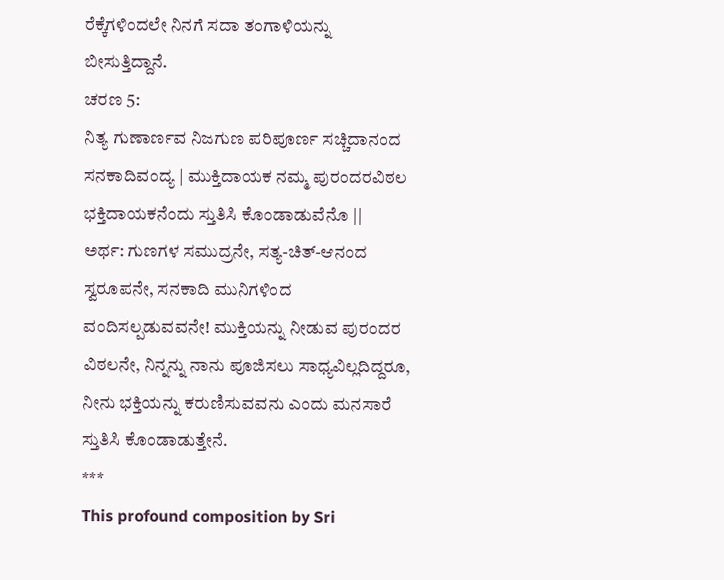ರೆಕ್ಕೆಗಳಿಂದಲೇ ನಿನಗೆ ಸದಾ ತಂಗಾಳಿಯನ್ನು ಬೀಸುತ್ತಿದ್ದಾನೆ.
ಚರಣ 5:
ನಿತ್ಯ ಗುಣಾರ್ಣವ ನಿಜಗುಣ ಪರಿಪೂರ್ಣ ಸಚ್ಚಿದಾನಂದ ಸನಕಾದಿವಂದ್ಯ | ಮುಕ್ತಿದಾಯಕ ನಮ್ಮ ಪುರಂದರವಿಠಲ ಭಕ್ತಿದಾಯಕನೆಂದು ಸ್ತುತಿಸಿ ಕೊಂಡಾಡುವೆನೊ ||
ಅರ್ಥ: ಗುಣಗಳ ಸಮುದ್ರನೇ, ಸತ್ಯ-ಚಿತ್-ಆನಂದ ಸ್ವರೂಪನೇ, ಸನಕಾದಿ ಮುನಿಗಳಿಂದ ವಂದಿಸಲ್ಪಡುವವನೇ! ಮುಕ್ತಿಯನ್ನು ನೀಡುವ ಪುರಂದರ ವಿಠಲನೇ, ನಿನ್ನನ್ನು ನಾನು ಪೂಜಿಸಲು ಸಾಧ್ಯವಿಲ್ಲದಿದ್ದರೂ, ನೀನು ಭಕ್ತಿಯನ್ನು ಕರುಣಿಸುವವನು ಎಂದು ಮನಸಾರೆ ಸ್ತುತಿಸಿ ಕೊಂಡಾಡುತ್ತೇನೆ.
***
This profound composition by Sri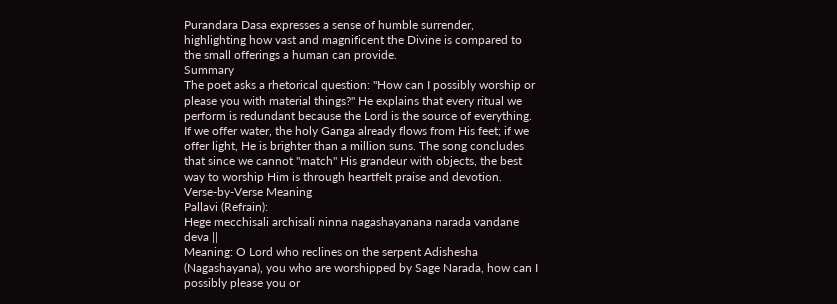Purandara Dasa expresses a sense of humble surrender, highlighting how vast and magnificent the Divine is compared to the small offerings a human can provide.
Summary
The poet asks a rhetorical question: "How can I possibly worship or please you with material things?" He explains that every ritual we perform is redundant because the Lord is the source of everything. If we offer water, the holy Ganga already flows from His feet; if we offer light, He is brighter than a million suns. The song concludes that since we cannot "match" His grandeur with objects, the best way to worship Him is through heartfelt praise and devotion.
Verse-by-Verse Meaning
Pallavi (Refrain):
Hege mecchisali archisali ninna nagashayanana narada vandane deva ||
Meaning: O Lord who reclines on the serpent Adishesha (Nagashayana), you who are worshipped by Sage Narada, how can I possibly please you or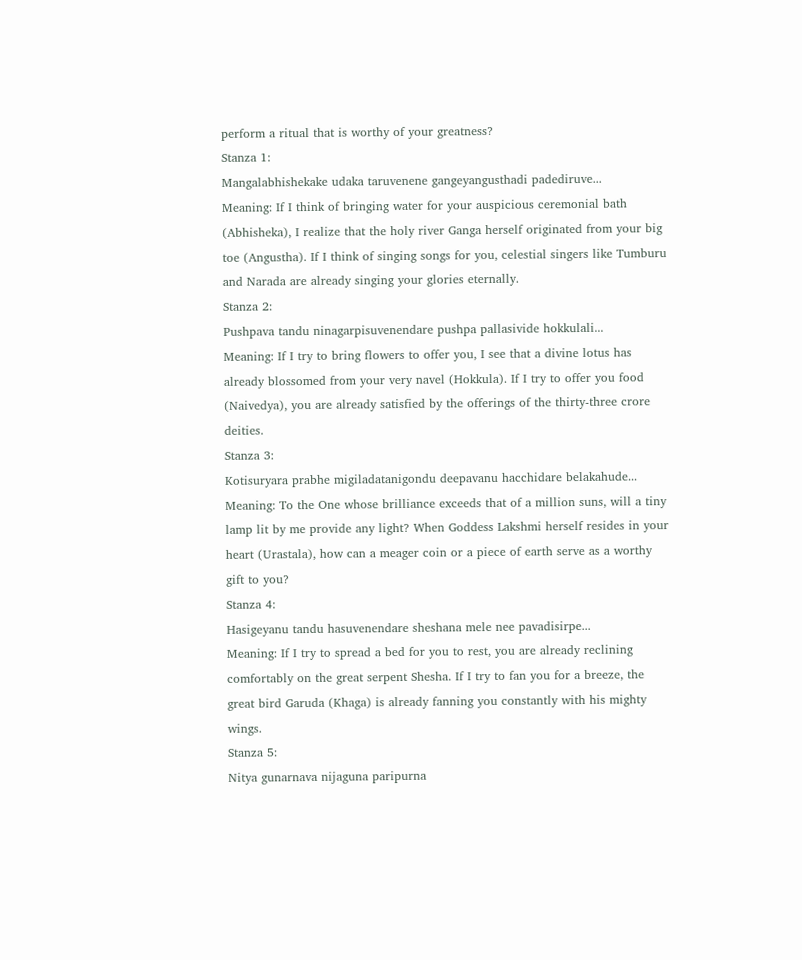perform a ritual that is worthy of your greatness?
Stanza 1:
Mangalabhishekake udaka taruvenene gangeyangusthadi padediruve...
Meaning: If I think of bringing water for your auspicious ceremonial bath (Abhisheka), I realize that the holy river Ganga herself originated from your big toe (Angustha). If I think of singing songs for you, celestial singers like Tumburu and Narada are already singing your glories eternally.
Stanza 2:
Pushpava tandu ninagarpisuvenendare pushpa pallasivide hokkulali...
Meaning: If I try to bring flowers to offer you, I see that a divine lotus has already blossomed from your very navel (Hokkula). If I try to offer you food (Naivedya), you are already satisfied by the offerings of the thirty-three crore deities.
Stanza 3:
Kotisuryara prabhe migiladatanigondu deepavanu hacchidare belakahude...
Meaning: To the One whose brilliance exceeds that of a million suns, will a tiny lamp lit by me provide any light? When Goddess Lakshmi herself resides in your heart (Urastala), how can a meager coin or a piece of earth serve as a worthy gift to you?
Stanza 4:
Hasigeyanu tandu hasuvenendare sheshana mele nee pavadisirpe...
Meaning: If I try to spread a bed for you to rest, you are already reclining comfortably on the great serpent Shesha. If I try to fan you for a breeze, the great bird Garuda (Khaga) is already fanning you constantly with his mighty wings.
Stanza 5:
Nitya gunarnava nijaguna paripurna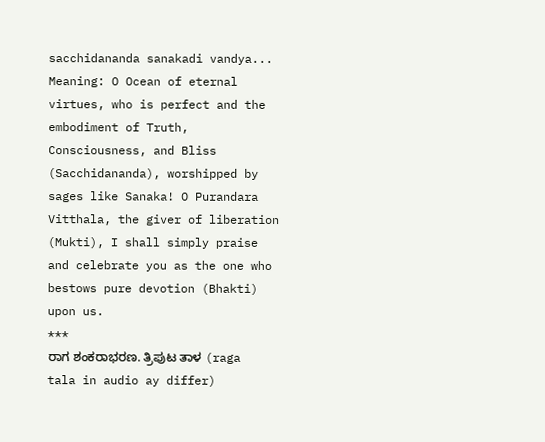sacchidananda sanakadi vandya...
Meaning: O Ocean of eternal virtues, who is perfect and the embodiment of Truth, Consciousness, and Bliss (Sacchidananda), worshipped by sages like Sanaka! O Purandara Vitthala, the giver of liberation (Mukti), I shall simply praise and celebrate you as the one who bestows pure devotion (Bhakti) upon us.
***
ರಾಗ ಶಂಕರಾಭರಣ. ತ್ರಿಪುಟ ತಾಳ (raga tala in audio ay differ)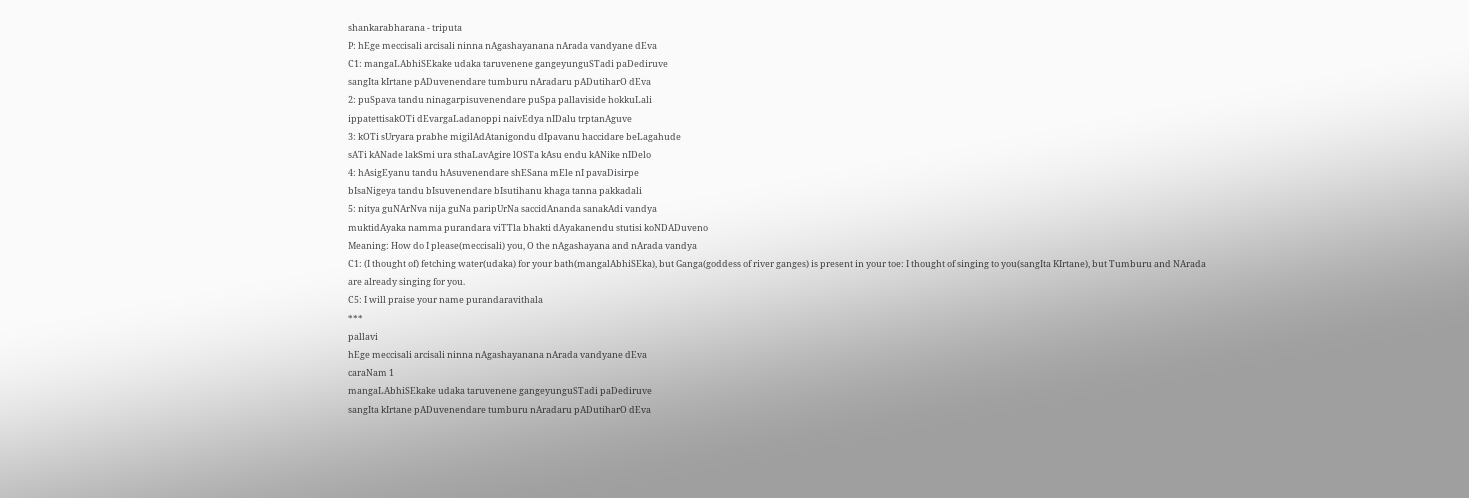shankarabharana - triputa
P: hEge meccisali arcisali ninna nAgashayanana nArada vandyane dEva
C1: mangaLAbhiSEkake udaka taruvenene gangeyunguSTadi paDediruve
sangIta kIrtane pADuvenendare tumburu nAradaru pADutiharO dEva
2: puSpava tandu ninagarpisuvenendare puSpa pallaviside hokkuLali
ippatettisakOTi dEvargaLadanoppi naivEdya nIDalu trptanAguve
3: kOTi sUryara prabhe migilAdAtanigondu dIpavanu haccidare beLagahude
sATi kANade lakSmi ura sthaLavAgire lOSTa kAsu endu kANike nIDelo
4: hAsigEyanu tandu hAsuvenendare shESana mEle nI pavaDisirpe
bIsaNigeya tandu bIsuvenendare bIsutihanu khaga tanna pakkadali
5: nitya guNArNva nija guNa paripUrNa saccidAnanda sanakAdi vandya
muktidAyaka namma purandara viTTla bhakti dAyakanendu stutisi koNDADuveno
Meaning: How do I please(meccisali) you, O the nAgashayana and nArada vandya
C1: (I thought of) fetching water(udaka) for your bath(mangalAbhiSEka), but Ganga(goddess of river ganges) is present in your toe: I thought of singing to you(sangIta KIrtane), but Tumburu and NArada are already singing for you.
C5: I will praise your name purandaravithala
***
pallavi
hEge meccisali arcisali ninna nAgashayanana nArada vandyane dEva
caraNam 1
mangaLAbhiSEkake udaka taruvenene gangeyunguSTadi paDediruve
sangIta kIrtane pADuvenendare tumburu nAradaru pADutiharO dEva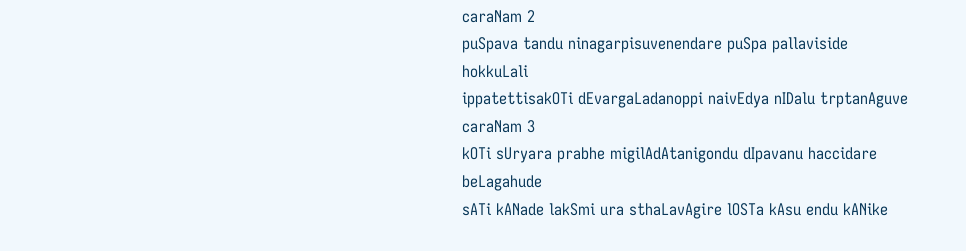caraNam 2
puSpava tandu ninagarpisuvenendare puSpa pallaviside hokkuLali
ippatettisakOTi dEvargaLadanoppi naivEdya nIDalu trptanAguve
caraNam 3
kOTi sUryara prabhe migilAdAtanigondu dIpavanu haccidare beLagahude
sATi kANade lakSmi ura sthaLavAgire lOSTa kAsu endu kANike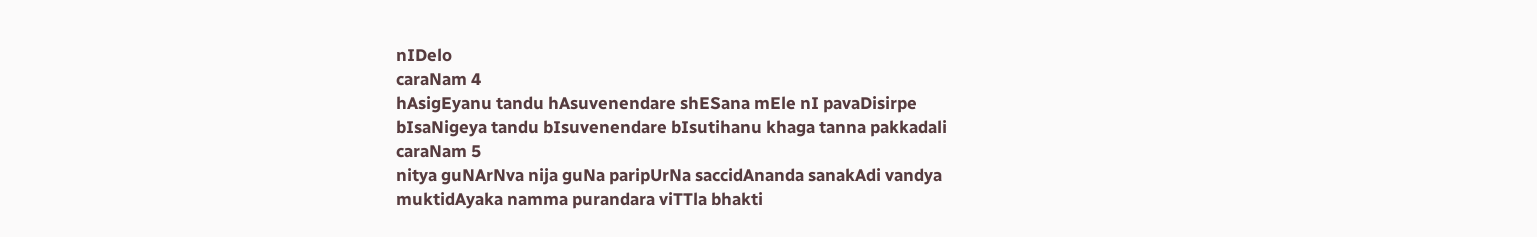nIDelo
caraNam 4
hAsigEyanu tandu hAsuvenendare shESana mEle nI pavaDisirpe
bIsaNigeya tandu bIsuvenendare bIsutihanu khaga tanna pakkadali
caraNam 5
nitya guNArNva nija guNa paripUrNa saccidAnanda sanakAdi vandya
muktidAyaka namma purandara viTTla bhakti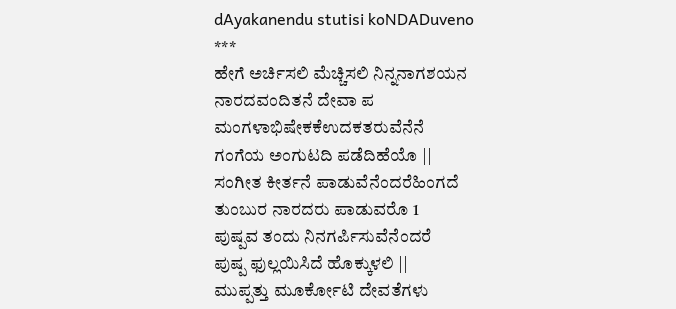dAyakanendu stutisi koNDADuveno
***
ಹೇಗೆ ಅರ್ಚಿಸಲಿ ಮೆಚ್ಚಿಸಲಿ ನಿನ್ನನಾಗಶಯನ
ನಾರದವಂದಿತನೆ ದೇವಾ ಪ
ಮಂಗಳಾಭಿಷೇಕಕೆಉದಕತರುವೆನೆನೆ
ಗಂಗೆಯ ಅಂಗುಟದಿ ಪಡೆದಿಹೆಯೊ ||
ಸಂಗೀತ ಕೀರ್ತನೆ ಪಾಡುವೆನೆಂದರೆಹಿಂಗದೆ
ತುಂಬುರ ನಾರದರು ಪಾಡುವರೊ 1
ಪುಷ್ಪವ ತಂದು ನಿನಗರ್ಪಿಸುವೆನೆಂದರೆ
ಪುಷ್ಪ ಫುಲ್ಲಯಿಸಿದೆ ಹೊಕ್ಕುಳಲಿ ||
ಮುಪ್ಪತ್ತು ಮೂರ್ಕೋಟಿ ದೇವತೆಗಳು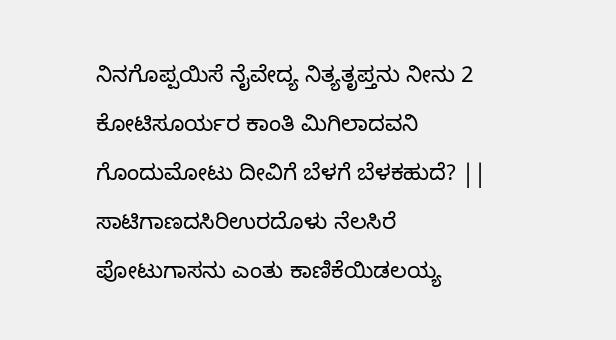ನಿನಗೊಪ್ಪಯಿಸೆ ನೈವೇದ್ಯ ನಿತ್ಯತೃಪ್ತನು ನೀನು 2
ಕೋಟಿಸೂರ್ಯರ ಕಾಂತಿ ಮಿಗಿಲಾದವನಿ
ಗೊಂದುಮೋಟು ದೀವಿಗೆ ಬೆಳಗೆ ಬೆಳಕಹುದೆ? ||
ಸಾಟಿಗಾಣದಸಿರಿಉರದೊಳು ನೆಲಸಿರೆ
ಪೋಟುಗಾಸನು ಎಂತು ಕಾಣಿಕೆಯಿಡಲಯ್ಯ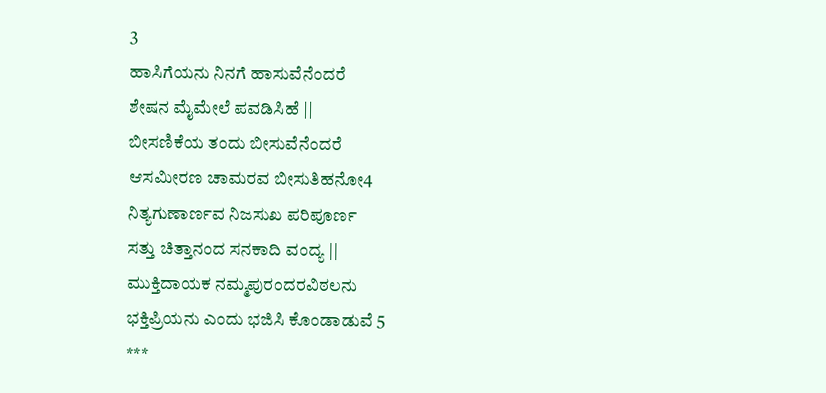3
ಹಾಸಿಗೆಯನು ನಿನಗೆ ಹಾಸುವೆನೆಂದರೆ
ಶೇಷನ ಮೈಮೇಲೆ ಪವಡಿಸಿಹೆ ||
ಬೀಸಣಿಕೆಯ ತಂದು ಬೀಸುವೆನೆಂದರೆ
ಆಸಮೀರಣ ಚಾಮರವ ಬೀಸುತಿಹನೋ4
ನಿತ್ಯಗುಣಾರ್ಣವ ನಿಜಸುಖ ಪರಿಪೂರ್ಣ
ಸತ್ತು ಚಿತ್ತಾನಂದ ಸನಕಾದಿ ವಂದ್ಯ ||
ಮುಕ್ತಿದಾಯಕ ನಮ್ಮಪುರಂದರವಿಠಲನು
ಭಕ್ತಿಪ್ರಿಯನು ಎಂದು ಭಜಿಸಿ ಕೊಂಡಾಡುವೆ 5
***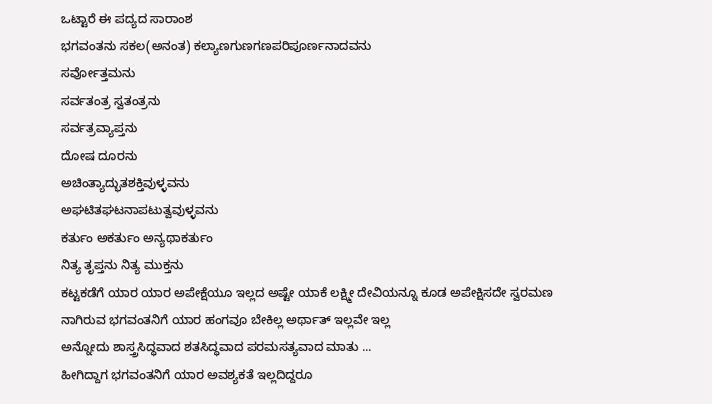ಒಟ್ಟಾರೆ ಈ ಪದ್ಯದ ಸಾರಾಂಶ
ಭಗವಂತನು ಸಕಲ(ಅನಂತ) ಕಲ್ಯಾಣಗುಣಗಣಪರಿಪೂರ್ಣನಾದವನು
ಸರ್ವೋತ್ತಮನು
ಸರ್ವತಂತ್ರ ಸ್ವತಂತ್ರನು
ಸರ್ವತ್ರವ್ಯಾಪ್ತನು
ದೋಷ ದೂರನು
ಅಚಿಂತ್ಯಾದ್ಭುತಶಕ್ತಿವುಳ್ಳವನು
ಅಘಟಿತಘಟನಾಪಟುತ್ವವುಳ್ಳವನು
ಕರ್ತುಂ ಅಕರ್ತುಂ ಅನ್ಯಥಾಕರ್ತುಂ
ನಿತ್ಯ ತೃಪ್ತನು ನಿತ್ಯ ಮುಕ್ತನು
ಕಟ್ಟಕಡೆಗೆ ಯಾರ ಯಾರ ಅಪೇಕ್ಷೆಯೂ ಇಲ್ಲದ ಅಷ್ಟೇ ಯಾಕೆ ಲಕ್ಷ್ಮೀ ದೇವಿಯನ್ನೂ ಕೂಡ ಅಪೇಕ್ಷಿಸದೇ ಸ್ವರಮಣ ನಾಗಿರುವ ಭಗವಂತನಿಗೆ ಯಾರ ಹಂಗವೂ ಬೇಕಿಲ್ಲ ಅರ್ಥಾತ್ ಇಲ್ಲವೇ ಇಲ್ಲ
ಅನ್ನೋದು ಶಾಸ್ತ್ರಸಿದ್ಧವಾದ ಶತಸಿದ್ಧವಾದ ಪರಮಸತ್ಯವಾದ ಮಾತು ...
ಹೀಗಿದ್ದಾಗ ಭಗವಂತನಿಗೆ ಯಾರ ಅವಶ್ಯಕತೆ ಇಲ್ಲದಿದ್ದರೂ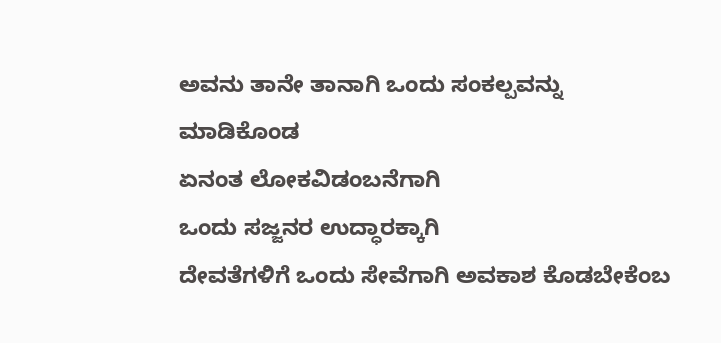ಅವನು ತಾನೇ ತಾನಾಗಿ ಒಂದು ಸಂಕಲ್ಪವನ್ನು ಮಾಡಿಕೊಂಡ
ಏನಂತ ಲೋಕವಿಡಂಬನೆಗಾಗಿ
ಒಂದು ಸಜ್ಜನರ ಉದ್ಧಾರಕ್ಕಾಗಿ
ದೇವತೆಗಳಿಗೆ ಒಂದು ಸೇವೆಗಾಗಿ ಅವಕಾಶ ಕೊಡಬೇಕೆಂಬ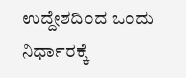ಉದ್ದೇಶದಿಂದ ಒಂದು ನಿರ್ಧಾರಕ್ಕೆ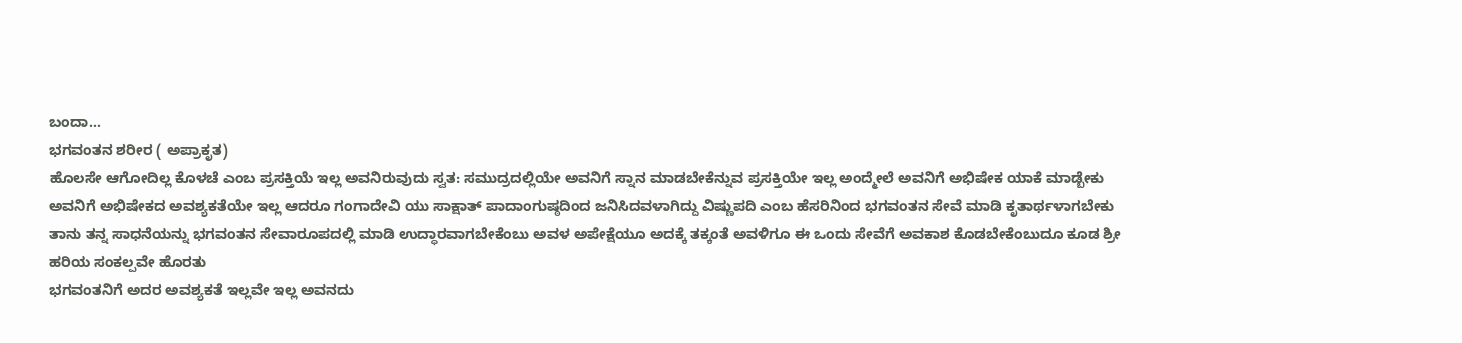ಬಂದಾ...
ಭಗವಂತನ ಶರೀರ ( ಅಪ್ರಾಕೃತ)
ಹೊಲಸೇ ಆಗೋದಿಲ್ಲ ಕೊಳಚೆ ಎಂಬ ಪ್ರಸಕ್ತಿಯೆ ಇಲ್ಲ ಅವನಿರುವುದು ಸ್ವತ: ಸಮುದ್ರದಲ್ಲಿಯೇ ಅವನಿಗೆ ಸ್ನಾನ ಮಾಡಬೇಕೆನ್ನುವ ಪ್ರಸಕ್ತಿಯೇ ಇಲ್ಲ ಅಂದ್ಮೇಲೆ ಅವನಿಗೆ ಅಭಿಷೇಕ ಯಾಕೆ ಮಾಡ್ಬೇಕು
ಅವನಿಗೆ ಅಭಿಷೇಕದ ಅವಶ್ಯಕತೆಯೇ ಇಲ್ಲ ಆದರೂ ಗಂಗಾದೇವಿ ಯು ಸಾಕ್ಷಾತ್ ಪಾದಾಂಗುಷ್ಠದಿಂದ ಜನಿಸಿದವಳಾಗಿದ್ದು ವಿಷ್ಣುಪದಿ ಎಂಬ ಹೆಸರಿನಿಂದ ಭಗವಂತನ ಸೇವೆ ಮಾಡಿ ಕೃತಾರ್ಥಳಾಗಬೇಕು
ತಾನು ತನ್ನ ಸಾಧನೆಯನ್ನು ಭಗವಂತನ ಸೇವಾರೂಪದಲ್ಲಿ ಮಾಡಿ ಉದ್ಧಾರವಾಗಬೇಕೆಂಬು ಅವಳ ಅಪೇಕ್ಷೆಯೂ ಅದಕ್ಕೆ ತಕ್ಕಂತೆ ಅವಳಿಗೂ ಈ ಒಂದು ಸೇವೆಗೆ ಅವಕಾಶ ಕೊಡಬೇಕೆಂಬುದೂ ಕೂಡ ಶ್ರೀ ಹರಿಯ ಸಂಕಲ್ಪವೇ ಹೊರತು
ಭಗವಂತನಿಗೆ ಅದರ ಅವಶ್ಯಕತೆ ಇಲ್ಲವೇ ಇಲ್ಲ ಅವನದು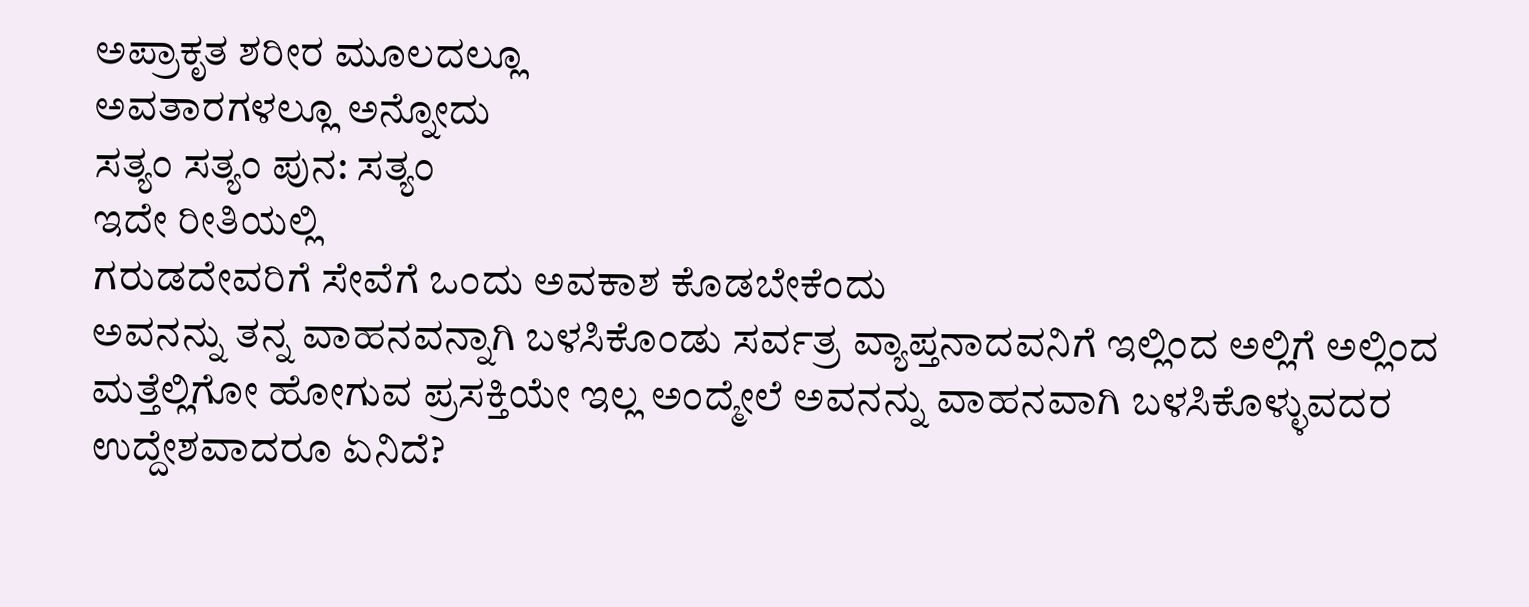ಅಪ್ರಾಕೃತ ಶರೀರ ಮೂಲದಲ್ಲೂ
ಅವತಾರಗಳಲ್ಲೂ ಅನ್ನೋದು
ಸತ್ಯಂ ಸತ್ಯಂ ಪುನ: ಸತ್ಯಂ
ಇದೇ ರೀತಿಯಲ್ಲಿ
ಗರುಡದೇವರಿಗೆ ಸೇವೆಗೆ ಒಂದು ಅವಕಾಶ ಕೊಡಬೇಕೆಂದು
ಅವನನ್ನು ತನ್ನ ವಾಹನವನ್ನಾಗಿ ಬಳಸಿಕೊಂಡು ಸರ್ವತ್ರ ವ್ಯಾಪ್ತನಾದವನಿಗೆ ಇಲ್ಲಿಂದ ಅಲ್ಲಿಗೆ ಅಲ್ಲಿಂದ ಮತ್ತೆಲ್ಲಿಗೋ ಹೋಗುವ ಪ್ರಸಕ್ತಿಯೇ ಇಲ್ಲ ಅಂದ್ಮೇಲೆ ಅವನನ್ನು ವಾಹನವಾಗಿ ಬಳಸಿಕೊಳ್ಳುವದರ ಉದ್ದೇಶವಾದರೂ ಏನಿದೆ?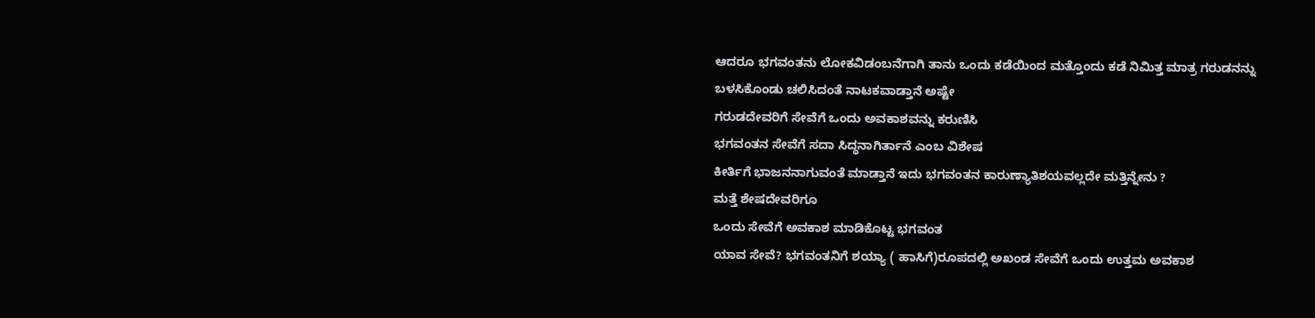ಆದರೂ ಭಗವಂತನು ಲೋಕವಿಡಂಬನೆಗಾಗಿ ತಾನು ಒಂದು ಕಡೆಯಿಂದ ಮತ್ತೊಂದು ಕಡೆ ನಿಮಿತ್ತ ಮಾತ್ರ ಗರುಡನನ್ನು
ಬಳಸಿಕೊಂಡು ಚಲಿಸಿದಂತೆ ನಾಟಕವಾಡ್ತಾನೆ ಅಷ್ಟೇ
ಗರುಡದೇವರಿಗೆ ಸೇವೆಗೆ ಒಂದು ಅವಕಾಶವನ್ನು ಕರುಣಿಸಿ
ಭಗವಂತನ ಸೇವೆಗೆ ಸದಾ ಸಿದ್ಧನಾಗಿರ್ತಾನೆ ಎಂಬ ವಿಶೇಷ
ಕೀರ್ತಿಗೆ ಭಾಜನನಾಗುವಂತೆ ಮಾಡ್ತಾನೆ ಇದು ಭಗವಂತನ ಕಾರುಣ್ಯಾತಿಶಯವಲ್ಲದೇ ಮತ್ತಿನ್ನೇನು ?
ಮತ್ತೆ ಶೇಷದೇವರಿಗೂ
ಒಂದು ಸೇವೆಗೆ ಅವಕಾಶ ಮಾಡಿಕೊಟ್ಟ ಭಗವಂತ
ಯಾವ ಸೇವೆ? ಭಗವಂತನಿಗೆ ಶಯ್ಯಾ ( ಹಾಸಿಗೆ)ರೂಪದಲ್ಲಿ ಅಖಂಡ ಸೇವೆಗೆ ಒಂದು ಉತ್ತಮ ಅವಕಾಶ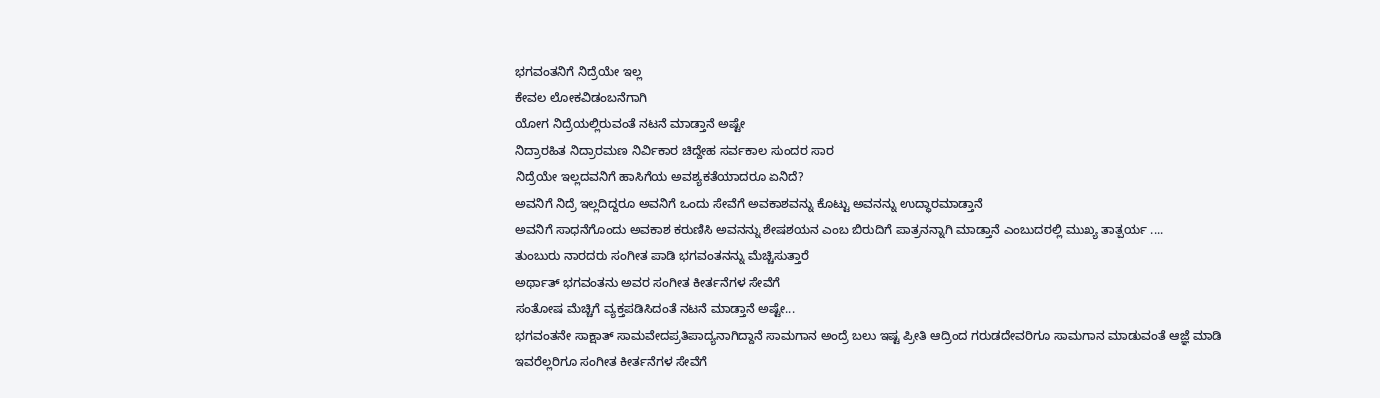ಭಗವಂತನಿಗೆ ನಿದ್ರೆಯೇ ಇಲ್ಲ
ಕೇವಲ ಲೋಕವಿಡಂಬನೆಗಾಗಿ
ಯೋಗ ನಿದ್ರೆಯಲ್ಲಿರುವಂತೆ ನಟನೆ ಮಾಡ್ತಾನೆ ಅಷ್ಟೇ
ನಿದ್ರಾರಹಿತ ನಿದ್ರಾರಮಣ ನಿರ್ವಿಕಾರ ಚಿದ್ದೇಹ ಸರ್ವಕಾಲ ಸುಂದರ ಸಾರ
ನಿದ್ರೆಯೇ ಇಲ್ಲದವನಿಗೆ ಹಾಸಿಗೆಯ ಅವಶ್ಯಕತೆಯಾದರೂ ಏನಿದೆ?
ಅವನಿಗೆ ನಿದ್ರೆ ಇಲ್ಲದಿದ್ದರೂ ಅವನಿಗೆ ಒಂದು ಸೇವೆಗೆ ಅವಕಾಶವನ್ನು ಕೊಟ್ಟು ಅವನನ್ನು ಉದ್ಧಾರಮಾಡ್ತಾನೆ
ಅವನಿಗೆ ಸಾಧನೆಗೊಂದು ಅವಕಾಶ ಕರುಣಿಸಿ ಅವನನ್ನು ಶೇಷಶಯನ ಎಂಬ ಬಿರುದಿಗೆ ಪಾತ್ರನನ್ನಾಗಿ ಮಾಡ್ತಾನೆ ಎಂಬುದರಲ್ಲಿ ಮುಖ್ಯ ತಾತ್ಪರ್ಯ ....
ತುಂಬುರು ನಾರದರು ಸಂಗೀತ ಪಾಡಿ ಭಗವಂತನನ್ನು ಮೆಚ್ಚಿಸುತ್ತಾರೆ
ಅರ್ಥಾತ್ ಭಗವಂತನು ಅವರ ಸಂಗೀತ ಕೀರ್ತನೆಗಳ ಸೇವೆಗೆ
ಸಂತೋಷ ಮೆಚ್ಚಿಗೆ ವ್ಯಕ್ತಪಡಿಸಿದಂತೆ ನಟನೆ ಮಾಡ್ತಾನೆ ಅಷ್ಟೇ...
ಭಗವಂತನೇ ಸಾಕ್ಷಾತ್ ಸಾಮವೇದಪ್ರತಿಪಾದ್ಯನಾಗಿದ್ದಾನೆ ಸಾಮಗಾನ ಅಂದ್ರೆ ಬಲು ಇಷ್ಟ ಪ್ರೀತಿ ಆದ್ರಿಂದ ಗರುಡದೇವರಿಗೂ ಸಾಮಗಾನ ಮಾಡುವಂತೆ ಆಜ್ಞೆ ಮಾಡಿ
ಇವರೆಲ್ಲರಿಗೂ ಸಂಗೀತ ಕೀರ್ತನೆಗಳ ಸೇವೆಗೆ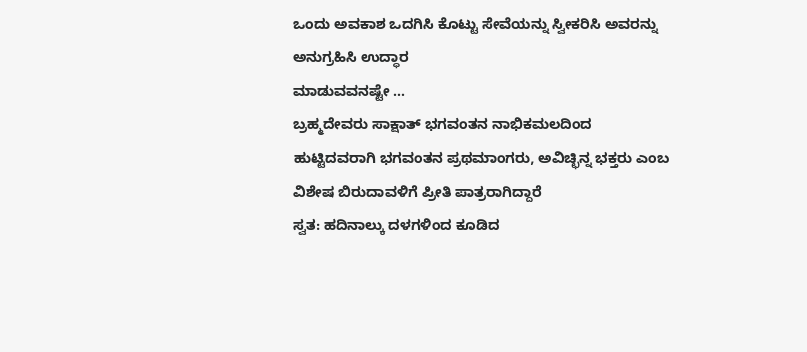ಒಂದು ಅವಕಾಶ ಒದಗಿಸಿ ಕೊಟ್ಟು ಸೇವೆಯನ್ನು ಸ್ವೀಕರಿಸಿ ಅವರನ್ನು ಅನುಗ್ರಹಿಸಿ ಉದ್ಧಾರ
ಮಾಡುವವನಷ್ಟೇ ...
ಬ್ರಹ್ಮದೇವರು ಸಾಕ್ಷಾತ್ ಭಗವಂತನ ನಾಭಿಕಮಲದಿಂದ
ಹುಟ್ಟಿದವರಾಗಿ ಭಗವಂತನ ಪ್ರಥಮಾಂಗರು, ಅವಿಚ್ಛಿನ್ನ ಭಕ್ತರು ಎಂಬ ವಿಶೇಷ ಬಿರುದಾವಳಿಗೆ ಪ್ರೀತಿ ಪಾತ್ರರಾಗಿದ್ದಾರೆ
ಸ್ವತ: ಹದಿನಾಲ್ಕು ದಳಗಳಿಂದ ಕೂಡಿದ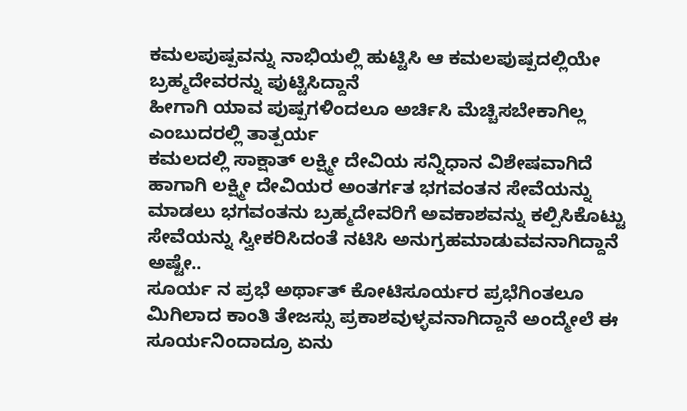ಕಮಲಪುಷ್ಪವನ್ನು ನಾಭಿಯಲ್ಲಿ ಹುಟ್ಟಿಸಿ ಆ ಕಮಲಪುಷ್ಪದಲ್ಲಿಯೇ ಬ್ರಹ್ಮದೇವರನ್ನು ಪುಟ್ಟಿಸಿದ್ದಾನೆ
ಹೀಗಾಗಿ ಯಾವ ಪುಷ್ಪಗಳಿಂದಲೂ ಅರ್ಚಿಸಿ ಮೆಚ್ಚಿಸಬೇಕಾಗಿಲ್ಲ ಎಂಬುದರಲ್ಲಿ ತಾತ್ಪರ್ಯ
ಕಮಲದಲ್ಲಿ ಸಾಕ್ಷಾತ್ ಲಕ್ಷ್ಮೀ ದೇವಿಯ ಸನ್ನಿಧಾನ ವಿಶೇಷವಾಗಿದೆ ಹಾಗಾಗಿ ಲಕ್ಷ್ಮೀ ದೇವಿಯರ ಅಂತರ್ಗತ ಭಗವಂತನ ಸೇವೆಯನ್ನು ಮಾಡಲು ಭಗವಂತನು ಬ್ರಹ್ಮದೇವರಿಗೆ ಅವಕಾಶವನ್ನು ಕಲ್ಪಿಸಿಕೊಟ್ಟು ಸೇವೆಯನ್ನು ಸ್ವೀಕರಿಸಿದಂತೆ ನಟಿಸಿ ಅನುಗ್ರಹಮಾಡುವವನಾಗಿದ್ದಾನೆ ಅಷ್ಟೇ..
ಸೂರ್ಯ ನ ಪ್ರಭೆ ಅರ್ಥಾತ್ ಕೋಟಿಸೂರ್ಯರ ಪ್ರಭೆಗಿಂತಲೂ ಮಿಗಿಲಾದ ಕಾಂತಿ ತೇಜಸ್ಸು ಪ್ರಕಾಶವುಳ್ಳವನಾಗಿದ್ದಾನೆ ಅಂದ್ಮೇಲೆ ಈ ಸೂರ್ಯನಿಂದಾದ್ರೂ ಏನು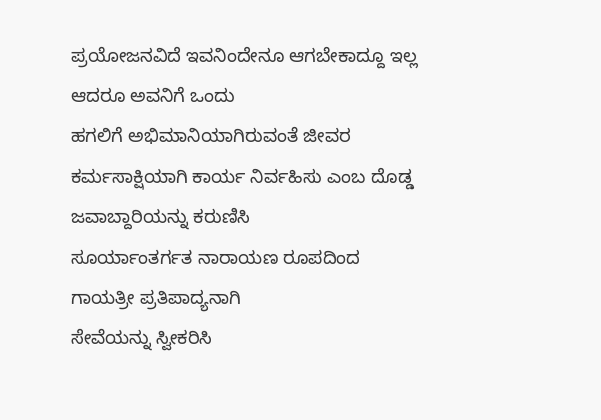ಪ್ರಯೋಜನವಿದೆ ಇವನಿಂದೇನೂ ಆಗಬೇಕಾದ್ದೂ ಇಲ್ಲ ಆದರೂ ಅವನಿಗೆ ಒಂದು
ಹಗಲಿಗೆ ಅಭಿಮಾನಿಯಾಗಿರುವಂತೆ ಜೀವರ ಕರ್ಮಸಾಕ್ಷಿಯಾಗಿ ಕಾರ್ಯ ನಿರ್ವಹಿಸು ಎಂಬ ದೊಡ್ಡ ಜವಾಬ್ದಾರಿಯನ್ನು ಕರುಣಿಸಿ
ಸೂರ್ಯಾಂತರ್ಗತ ನಾರಾಯಣ ರೂಪದಿಂದ
ಗಾಯತ್ರೀ ಪ್ರತಿಪಾದ್ಯನಾಗಿ
ಸೇವೆಯನ್ನು ಸ್ವೀಕರಿಸಿ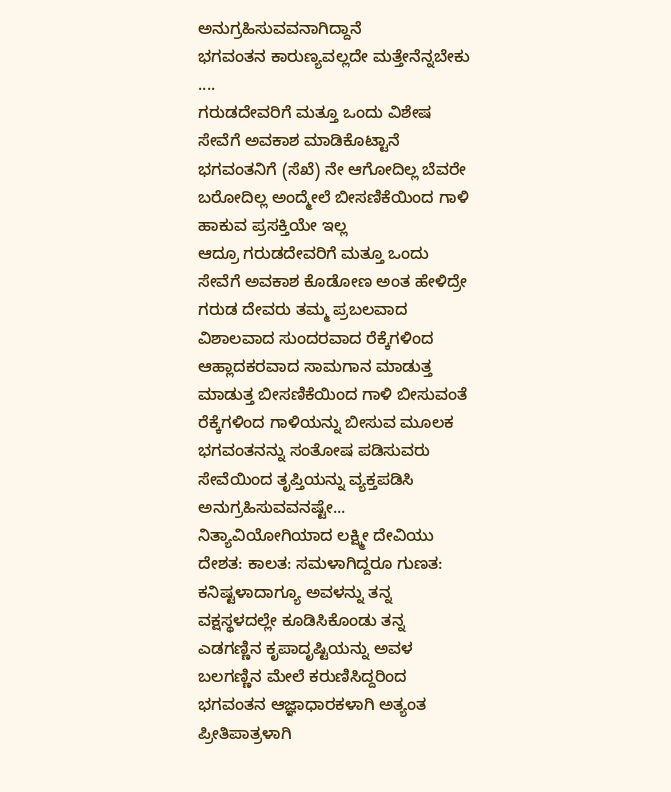ಅನುಗ್ರಹಿಸುವವನಾಗಿದ್ದಾನೆ
ಭಗವಂತನ ಕಾರುಣ್ಯವಲ್ಲದೇ ಮತ್ತೇನೆನ್ನಬೇಕು ....
ಗರುಡದೇವರಿಗೆ ಮತ್ತೂ ಒಂದು ವಿಶೇಷ ಸೇವೆಗೆ ಅವಕಾಶ ಮಾಡಿಕೊಟ್ಟಾನೆ
ಭಗವಂತನಿಗೆ (ಸೆಖೆ) ನೇ ಆಗೋದಿಲ್ಲ ಬೆವರೇ ಬರೋದಿಲ್ಲ ಅಂದ್ಮೇಲೆ ಬೀಸಣಿಕೆಯಿಂದ ಗಾಳಿ ಹಾಕುವ ಪ್ರಸಕ್ತಿಯೇ ಇಲ್ಲ
ಆದ್ರೂ ಗರುಡದೇವರಿಗೆ ಮತ್ತೂ ಒಂದು ಸೇವೆಗೆ ಅವಕಾಶ ಕೊಡೋಣ ಅಂತ ಹೇಳಿದ್ರೇ ಗರುಡ ದೇವರು ತಮ್ಮ ಪ್ರಬಲವಾದ ವಿಶಾಲವಾದ ಸುಂದರವಾದ ರೆಕ್ಕೆಗಳಿಂದ ಆಹ್ಲಾದಕರವಾದ ಸಾಮಗಾನ ಮಾಡುತ್ತ ಮಾಡುತ್ತ ಬೀಸಣಿಕೆಯಿಂದ ಗಾಳಿ ಬೀಸುವಂತೆ ರೆಕ್ಕೆಗಳಿಂದ ಗಾಳಿಯನ್ನು ಬೀಸುವ ಮೂಲಕ ಭಗವಂತನನ್ನು ಸಂತೋಷ ಪಡಿಸುವರು ಸೇವೆಯಿಂದ ತೃಪ್ತಿಯನ್ನು ವ್ಯಕ್ತಪಡಿಸಿ ಅನುಗ್ರಹಿಸುವವನಷ್ಟೇ...
ನಿತ್ಯಾವಿಯೋಗಿಯಾದ ಲಕ್ಷ್ಮೀ ದೇವಿಯು ದೇಶತ: ಕಾಲತ: ಸಮಳಾಗಿದ್ದರೂ ಗುಣತ: ಕನಿಷ್ಟಳಾದಾಗ್ಯೂ ಅವಳನ್ನು ತನ್ನ ವಕ್ಷಸ್ಥಳದಲ್ಲೇ ಕೂಡಿಸಿಕೊಂಡು ತನ್ನ ಎಡಗಣ್ಣಿನ ಕೃಪಾದೃಷ್ಟಿಯನ್ನು ಅವಳ ಬಲಗಣ್ಣಿನ ಮೇಲೆ ಕರುಣಿಸಿದ್ದರಿಂದ ಭಗವಂತನ ಆಜ್ಞಾಧಾರಕಳಾಗಿ ಅತ್ಯಂತ ಪ್ರೀತಿಪಾತ್ರಳಾಗಿ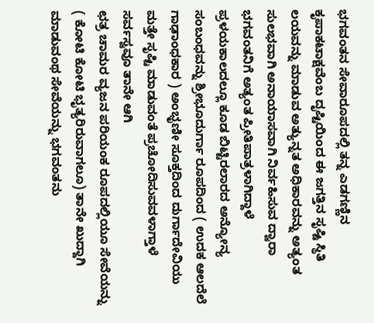ಭಗವಂತನ ಸೇವಾರೂಪದಲ್ಲಿ ತನ್ನ ಎಡಗಣ್ಣಿನ ಕೃಪಾಕಟಾಕ್ಷವೆಂಬ ದೃಷ್ಟಿಯಿಂದ ಈ ಜಗತ್ತಿನ ಸೃಷ್ಟಿ ಸ್ಥಿತಿ ಲಯವನ್ನು ಮಾಡುವ ಅತ್ಯುನ್ನತ ಅಧಿಕಾರವನ್ನು ಅತ್ಯಂತ ಸುಲಭವಾಗಿ ಅನಾಯಾಸವಾಗಿ ನಿರ್ವಹಿಸುವ ದ್ವಾರಾ ಭಗವಂತನಿಗೆ ಅತ್ಯಂತ ಪ್ರೀತಿಪಾತ್ರಳಾಗಿದ್ದಾಳೆ
ಪ್ರಳಯಕಾಲದಲ್ಲೂ ಕೂಡ ಬಿಟ್ಟಿರಲಾರದ ಅನ್ಯೋನ್ಯ ಸಂಬಂಧವನ್ನು ಶ್ರೀಭೂದುರ್ಗಾ ರೂಪದಿಂದ ( ಉದಕ ಆಲದೆಲೆ ಗಾಢಾಂಧಕಾರ ) ಅಂಭೃಣೀ ಸೂಕ್ತದಿಂದ ದುರ್ಗಾದೇವಿಯು ಮತ್ತೇ ಸೃಷ್ಟಿ ಮಾಡುವಂತೆ ಪ್ರಚೋದಿಸುವವಳಾಗ್ತಾಳೆ
ಸರ್ವಸ್ವವೂ ತಾನೇ ಆಗಿ
ಛತ್ರ ಚಾಮರ ವ್ಯಜನ ಪರಿಯಂಕ ರೂಪದಲ್ಲಿಯೂ ಸೇವೆಯನ್ನು ( ಕೋಟಿ ಕೋಟಿ ಭೃತ್ಯರಿರುವಾಗಲೂ) ತಾನೇ ಖುದ್ದಾಗಿ ಮಾಡುವಂಥ ಸೇವೆಯನ್ನು ಭಗವಂತನು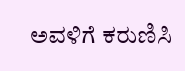ಅವಳಿಗೆ ಕರುಣಿಸಿ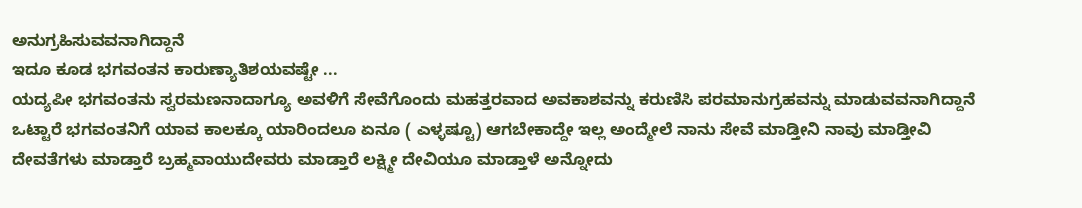ಅನುಗ್ರಹಿಸುವವನಾಗಿದ್ದಾನೆ
ಇದೂ ಕೂಡ ಭಗವಂತನ ಕಾರುಣ್ಯಾತಿಶಯವಷ್ಟೇ ...
ಯದ್ಯಪೀ ಭಗವಂತನು ಸ್ವರಮಣನಾದಾಗ್ಯೂ ಅವಳಿಗೆ ಸೇವೆಗೊಂದು ಮಹತ್ತರವಾದ ಅವಕಾಶವನ್ನು ಕರುಣಿಸಿ ಪರಮಾನುಗ್ರಹವನ್ನು ಮಾಡುವವನಾಗಿದ್ದಾನೆ
ಒಟ್ಟಾರೆ ಭಗವಂತನಿಗೆ ಯಾವ ಕಾಲಕ್ಕೂ ಯಾರಿಂದಲೂ ಏನೂ ( ಎಳ್ಳಷ್ಟೂ) ಆಗಬೇಕಾದ್ದೇ ಇಲ್ಲ ಅಂದ್ಮೇಲೆ ನಾನು ಸೇವೆ ಮಾಡ್ತೀನಿ ನಾವು ಮಾಡ್ತೀವಿ
ದೇವತೆಗಳು ಮಾಡ್ತಾರೆ ಬ್ರಹ್ಮವಾಯುದೇವರು ಮಾಡ್ತಾರೆ ಲಕ್ಷ್ಮೀ ದೇವಿಯೂ ಮಾಡ್ತಾಳೆ ಅನ್ನೋದು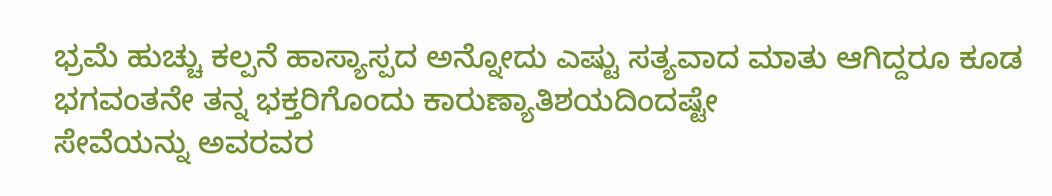ಭ್ರಮೆ ಹುಚ್ಚು ಕಲ್ಪನೆ ಹಾಸ್ಯಾಸ್ಪದ ಅನ್ನೋದು ಎಷ್ಟು ಸತ್ಯವಾದ ಮಾತು ಆಗಿದ್ದರೂ ಕೂಡ
ಭಗವಂತನೇ ತನ್ನ ಭಕ್ತರಿಗೊಂದು ಕಾರುಣ್ಯಾತಿಶಯದಿಂದಷ್ಟೇ
ಸೇವೆಯನ್ನು ಅವರವರ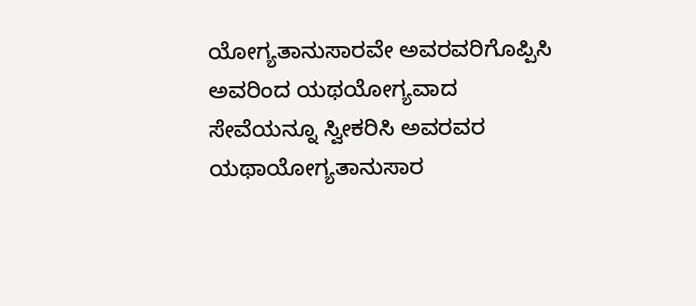ಯೋಗ್ಯತಾನುಸಾರವೇ ಅವರವರಿಗೊಪ್ಪಿಸಿ ಅವರಿಂದ ಯಥಯೋಗ್ಯವಾದ ಸೇವೆಯನ್ನೂ ಸ್ವೀಕರಿಸಿ ಅವರವರ ಯಥಾಯೋಗ್ಯತಾನುಸಾರ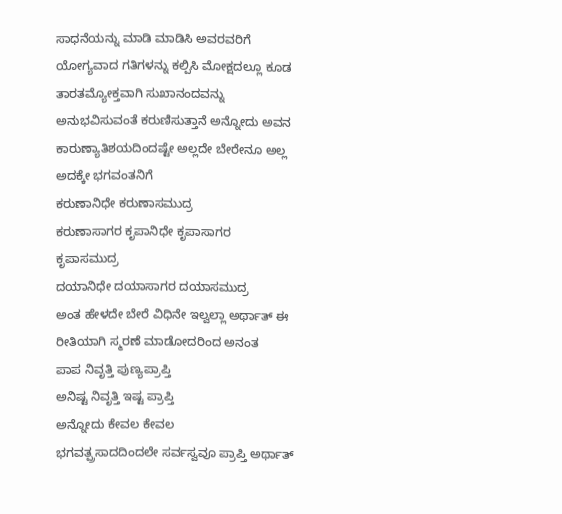ಸಾಧನೆಯನ್ನು ಮಾಡಿ ಮಾಡಿಸಿ ಅವರವರಿಗೆ ಯೋಗ್ಯವಾದ ಗತಿಗಳನ್ನು ಕಲ್ಪಿಸಿ ಮೋಕ್ಷದಲ್ಲೂ ಕೂಡ ತಾರತಮ್ಯೋಕ್ತವಾಗಿ ಸುಖಾನಂದವನ್ನು ಅನುಭವಿಸುವಂತೆ ಕರುಣಿಸುತ್ತಾನೆ ಅನ್ನೋದು ಅವನ ಕಾರುಣ್ಯಾತಿಶಯದಿಂದಷ್ಟೇ ಅಲ್ಲದೇ ಬೇರೇನೂ ಅಲ್ಲ
ಅದಕ್ಕೇ ಭಗವಂತನಿಗೆ
ಕರುಣಾನಿಧೇ ಕರುಣಾಸಮುದ್ರ
ಕರುಣಾಸಾಗರ ಕೃಪಾನಿಧೇ ಕೃಪಾಸಾಗರ ಕೃಪಾಸಮುದ್ರ
ದಯಾನಿಧೇ ದಯಾಸಾಗರ ದಯಾಸಮುದ್ರ
ಅಂತ ಹೇಳದೇ ಬೇರೆ ವಿಧಿನೇ ಇಲ್ವಲ್ಲಾ ಅರ್ಥಾತ್ ಈ ರೀತಿಯಾಗಿ ಸ್ಮರಣೆ ಮಾಡೋದರಿಂದ ಅನಂತ
ಪಾಪ ನಿವೃತ್ತಿ ಪುಣ್ಯಪ್ರಾಪ್ತಿ
ಅನಿಷ್ಟ ನಿವೃತ್ತಿ ಇಷ್ಟ ಪ್ರಾಪ್ತಿ
ಅನ್ನೋದು ಕೇವಲ ಕೇವಲ
ಭಗವತ್ಪ್ರಸಾದದಿಂದಲೇ ಸರ್ವಸ್ವವೂ ಪ್ರಾಪ್ತಿ ಅರ್ಥಾತ್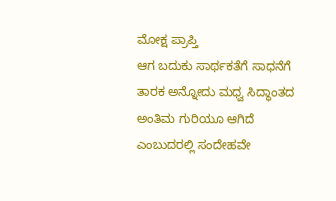ಮೋಕ್ಷ ಪ್ರಾಪ್ತಿ
ಆಗ ಬದುಕು ಸಾರ್ಥಕತೆಗೆ ಸಾಧನೆಗೆ ತಾರಕ ಅನ್ನೋದು ಮಧ್ವ ಸಿದ್ಧಾಂತದ ಅಂತಿಮ ಗುರಿಯೂ ಆಗಿದೆ ಎಂಬುದರಲ್ಲಿ ಸಂದೇಹವೇ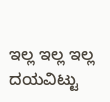ಇಲ್ಲ ಇಲ್ಲ ಇಲ್ಲ
ದಯವಿಟ್ಟು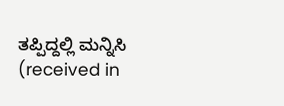ತಪ್ಪಿದ್ದಲ್ಲಿ ಮನ್ನಿಸಿ
(received in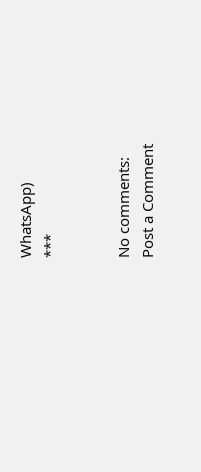WhatsApp)
***


No comments:
Post a Comment